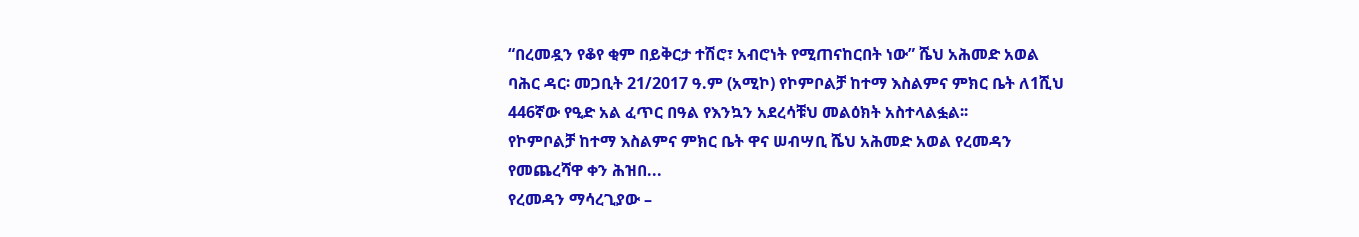“በረመዷን የቆየ ቂም በይቅርታ ተሽሮ፣ አብሮነት የሚጠናከርበት ነው” ሼህ አሕመድ አወል
ባሕር ዳር፡ መጋቢት 21/2017 ዓ.ም (አሚኮ) የኮምቦልቻ ከተማ እስልምና ምክር ቤት ለ1ሺህ 446ኛው የዒድ አል ፈጥር በዓል የእንኳን አደረሳቹህ መልዕክት አስተላልፏል፡፡
የኮምቦልቻ ከተማ እስልምና ምክር ቤት ዋና ሠብሣቢ ሼህ አሕመድ አወል የረመዳን የመጨረሻዋ ቀን ሕዝበ...
የረመዳን ማሳረጊያው –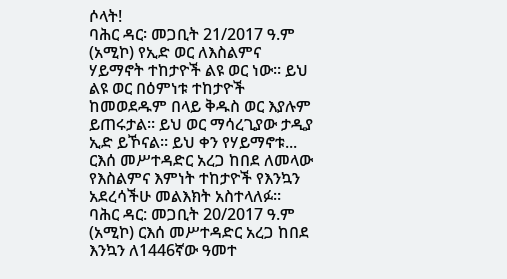ሶላት!
ባሕር ዳር፡ መጋቢት 21/2017 ዓ.ም (አሚኮ) የኢድ ወር ለእስልምና ሃይማኖት ተከታዮች ልዩ ወር ነው። ይህ ልዩ ወር በዕምነቱ ተከታዮች ከመወደዱም በላይ ቅዱስ ወር እያሉም ይጠሩታል። ይህ ወር ማሳረጊያው ታዲያ ኢድ ይኾናል። ይህ ቀን የሃይማኖቱ...
ርእሰ መሥተዳድር አረጋ ከበደ ለመላው የእስልምና እምነት ተከታዮች የእንኳን አደረሳችሁ መልእክት አስተላለፉ።
ባሕር ዳር: መጋቢት 20/2017 ዓ.ም (አሚኮ) ርእሰ መሥተዳድር አረጋ ከበደ እንኳን ለ1446ኛው ዓመተ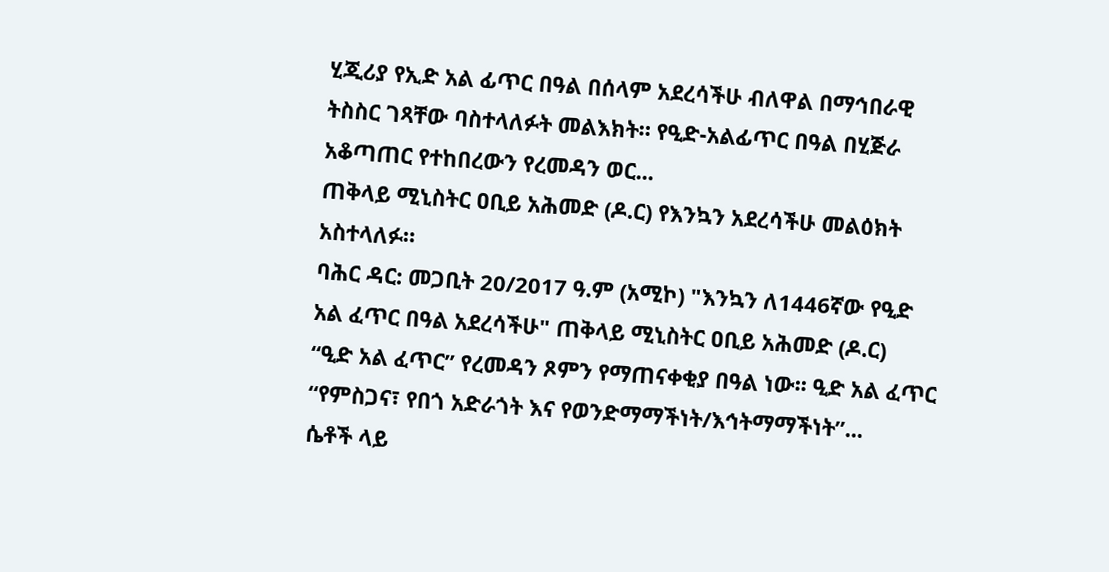ሂጂሪያ የኢድ አል ፊጥር በዓል በሰላም አደረሳችሁ ብለዋል በማኅበራዊ ትስስር ገጻቸው ባስተላለፉት መልእክት። የዒድ-አልፊጥር በዓል በሂጅራ አቆጣጠር የተከበረውን የረመዳን ወር...
ጠቅላይ ሚኒስትር ዐቢይ አሕመድ (ዶ.ር) የእንኳን አደረሳችሁ መልዕክት አስተላለፉ።
ባሕር ዳር: መጋቢት 20/2017 ዓ.ም (አሚኮ) "እንኳን ለ1446ኛው የዒድ አል ፈጥር በዓል አደረሳችሁ" ጠቅላይ ሚኒስትር ዐቢይ አሕመድ (ዶ.ር)
“ዒድ አል ፈጥር” የረመዳን ጾምን የማጠናቀቂያ በዓል ነው፡፡ ዒድ አል ፈጥር “የምስጋና፣ የበጎ አድራጎት እና የወንድማማችነት/እኅትማማችነት”...
ሴቶች ላይ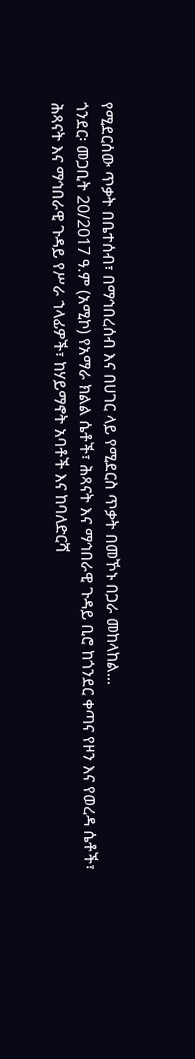የሚደርሰው ጥቃት በቤተሰብ፣ በማኅበረሰብ እና በሀገር ላይ የሚደርስ ጥቃት በመኾኑ በጋራ መከላከል...
ጎንደር፡ መጋቢት 20/2017 ዓ.ም (አሚኮ) የአማራ ክልል ሴቶች፣ ሕጻናት እና ማኅበራዊ ጉዳይ ቢሮ ከጎንደር ቀጣና የዞን እና የወረዳ ሴቶች፣ ሕጻናት እና ማኅበራዊ ጉዳይ የሥራ ኀላፊዎች፣ ከሃይማኖት አባቶች እና ከባለድርሻ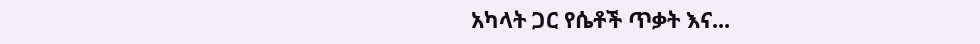አካላት ጋር የሴቶች ጥቃት እና...